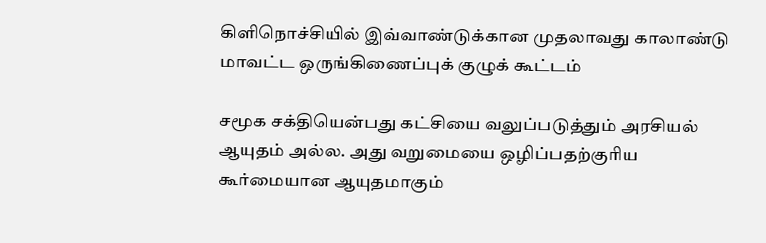கிளிநொச்சியில் இவ்வாண்டுக்கான முதலாவது காலாண்டு மாவட்ட ஒருங்கிணைப்புக் குழுக் கூட்டம்

சமூக சக்தியென்பது கட்சியை வலுப்படுத்தும் அரசியல் ஆயுதம் அல்ல. அது வறுமையை ஒழிப்பதற்குரிய கூர்மையான ஆயுதமாகும்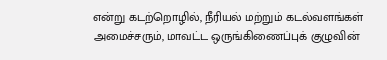என்று கடற்றொழில், நீரியல் மற்றும் கடல்வளங்கள் அமைச்சரும், மாவட்ட ஒருங்கிணைப்புக் குழுவின்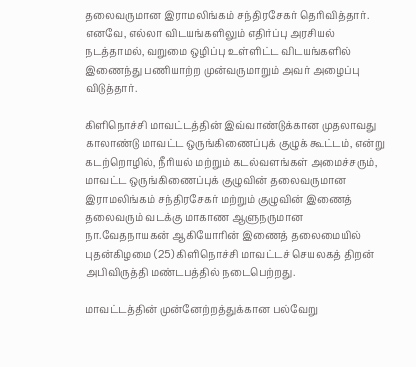தலைவருமான இராமலிங்கம் சந்திரசேகர் தெரிவித்தார். எனவே, எல்லா விடயங்களிலும் எதிர்ப்பு அரசியல் நடத்தாமல், வறுமை ஒழிப்பு உள்ளிட்ட விடயங்களில் இணைந்து பணியாற்ற முன்வருமாறும் அவர் அழைப்பு விடுத்தார்.

கிளிநொச்சி மாவட்டத்தின் இவ்வாண்டுக்கான முதலாவது காலாண்டு மாவட்ட ஒருங்கிணைப்புக் குழுக் கூட்டம், என்று கடற்றொழில், நீரியல் மற்றும் கடல்வளங்கள் அமைச்சரும், மாவட்ட ஒருங்கிணைப்புக் குழுவின் தலைவருமான இராமலிங்கம் சந்திரசேகர் மற்றும் குழுவின் இணைத் தலைவரும் வடக்கு மாகாண ஆளுநருமான நா.வேதநாயகன் ஆகியோரின் இணைத் தலைமையில் புதன்கிழமை (25) கிளிநொச்சி மாவட்டச் செயலகத் திறன் அபிவிருத்தி மண்டபத்தில் நடைபெற்றது.

மாவட்டத்தின் முன்னேற்றத்துக்கான பல்வேறு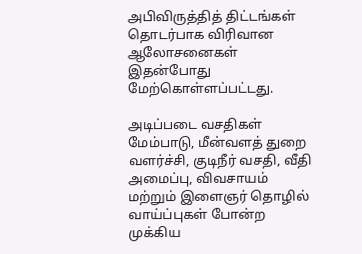அபிவிருத்தித் திட்டங்கள் தொடர்பாக விரிவான ஆலோசனைகள் இதன்போது மேற்கொள்ளப்பட்டது.

அடிப்படை வசதிகள் மேம்பாடு, மீன்வளத் துறை வளர்ச்சி, குடிநீர் வசதி, வீதி அமைப்பு, விவசாயம் மற்றும் இளைஞர் தொழில் வாய்ப்புகள் போன்ற முக்கிய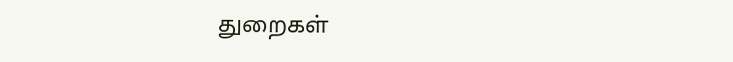துறைகள்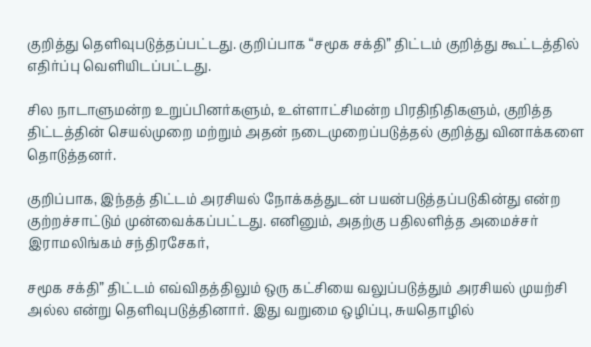குறித்து தெளிவுபடுத்தப்பட்டது. குறிப்பாக “சமூக சக்தி” திட்டம் குறித்து கூட்டத்தில் எதிர்ப்பு வெளியிடப்பட்டது.

சில நாடாளுமன்ற உறுப்பினர்களும், உள்ளாட்சிமன்ற பிரதிநிதிகளும், குறித்த திட்டத்தின் செயல்முறை மற்றும் அதன் நடைமுறைப்படுத்தல் குறித்து வினாக்களை தொடுத்தனர்.

குறிப்பாக, இந்தத் திட்டம் அரசியல் நோக்கத்துடன் பயன்படுத்தப்படுகின்து என்ற குற்றச்சாட்டும் முன்வைக்கப்பட்டது. எனினும், அதற்கு பதிலளித்த அமைச்சர் இராமலிங்கம் சந்திரசேகர்,

சமூக சக்தி” திட்டம் எவ்விதத்திலும் ஒரு கட்சியை வலுப்படுத்தும் அரசியல் முயற்சி அல்ல என்று தெளிவுபடுத்தினார். இது வறுமை ஒழிப்பு, சுயதொழில்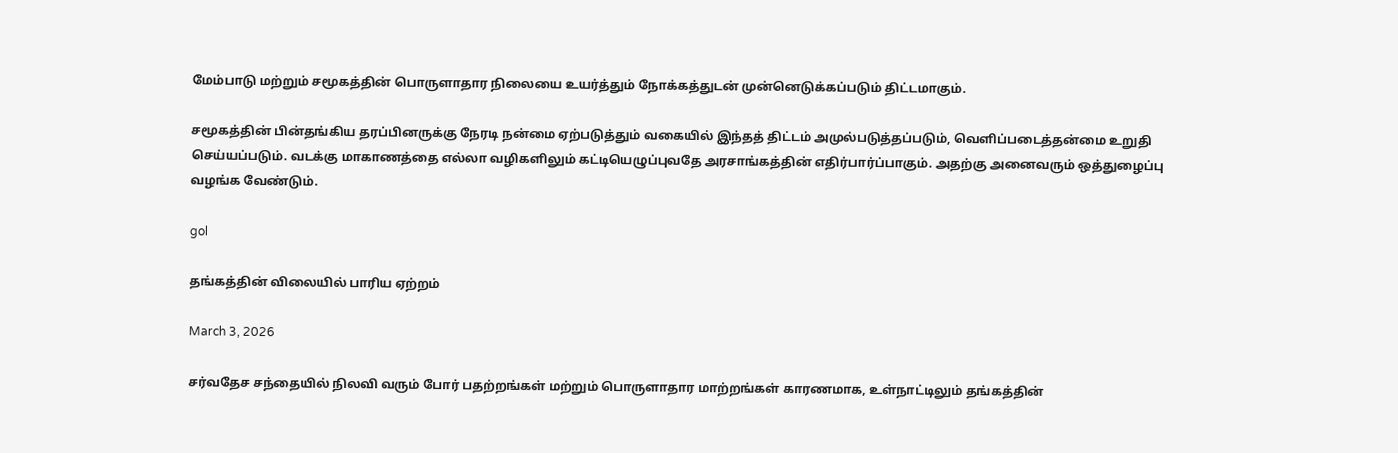மேம்பாடு மற்றும் சமூகத்தின் பொருளாதார நிலையை உயர்த்தும் நோக்கத்துடன் முன்னெடுக்கப்படும் திட்டமாகும்.

சமூகத்தின் பின்தங்கிய தரப்பினருக்கு நேரடி நன்மை ஏற்படுத்தும் வகையில் இந்தத் திட்டம் அமுல்படுத்தப்படும், வெளிப்படைத்தன்மை உறுதி செய்யப்படும். வடக்கு மாகாணத்தை எல்லா வழிகளிலும் கட்டியெழுப்புவதே அரசாங்கத்தின் எதிர்பார்ப்பாகும். அதற்கு அனைவரும் ஒத்துழைப்பு வழங்க வேண்டும்.

gol

தங்கத்தின் விலையில் பாரிய ஏற்றம்

March 3, 2026

சர்வதேச சந்தையில் நிலவி வரும் போர் பதற்றங்கள் மற்றும் பொருளாதார மாற்றங்கள் காரணமாக, உள்நாட்டிலும் தங்கத்தின்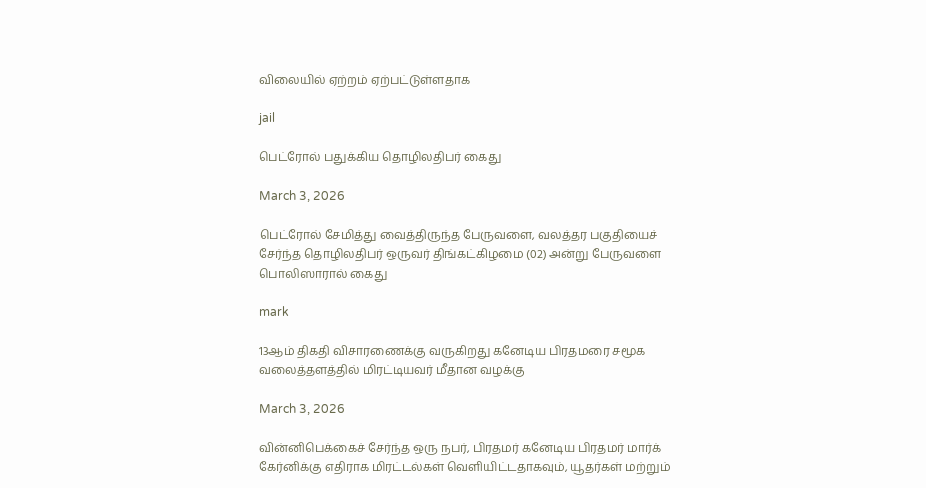விலையில் ஏற்றம் ஏற்பட்டுள்ளதாக

jail

பெட்ரோல் பதுக்கிய தொழிலதிபர் கைது

March 3, 2026

பெட்ரோல் சேமித்து வைத்திருந்த பேருவளை, வலத்தர பகுதியைச் சேர்ந்த தொழிலதிபர் ஒருவர் திங்கட்கிழமை (02) அன்று பேருவளை பொலிஸாரால் கைது

mark

13ஆம் திகதி விசாரணைக்கு வருகிறது கனேடிய பிரதமரை சமூக வலைத்தளத்தில் மிரட்டியவர் மீதான வழக்கு

March 3, 2026

வின்னிபெக்கைச் சேர்ந்த ஒரு நபர், பிரதமர் கனேடிய பிரதமர் மார்க் கேர்னிக்கு எதிராக மிரட்டல்கள் வெளியிட்டதாகவும், யூதர்கள் மற்றும்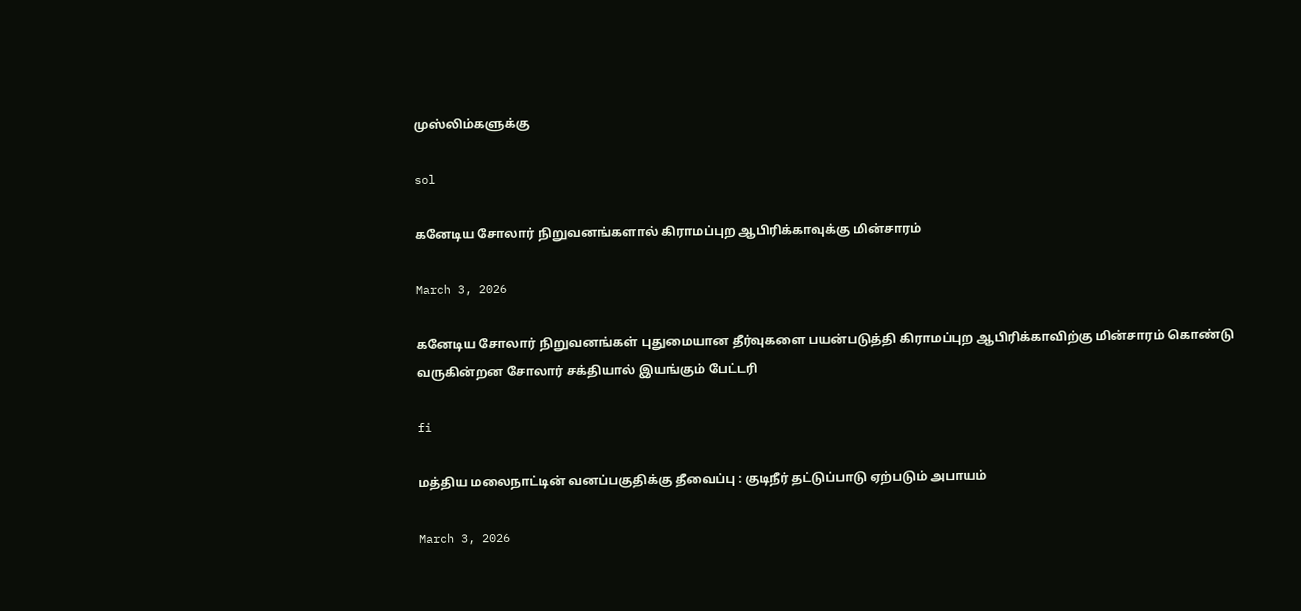முஸ்லிம்களுக்கு

sol

கனேடிய சோலார் நிறுவனங்களால் கிராமப்புற ஆபிரிக்காவுக்கு மின்சாரம்

March 3, 2026

கனேடிய சோலார் நிறுவனங்கள் புதுமையான தீர்வுகளை பயன்படுத்தி கிராமப்புற ஆபிரிக்காவிற்கு மின்சாரம் கொண்டு வருகின்றன சோலார் சக்தியால் இயங்கும் பேட்டரி

fi

மத்திய மலைநாட்டின் வனப்பகுதிக்கு தீவைப்பு : குடிநீர் தட்டுப்பாடு ஏற்படும் அபாயம்

March 3, 2026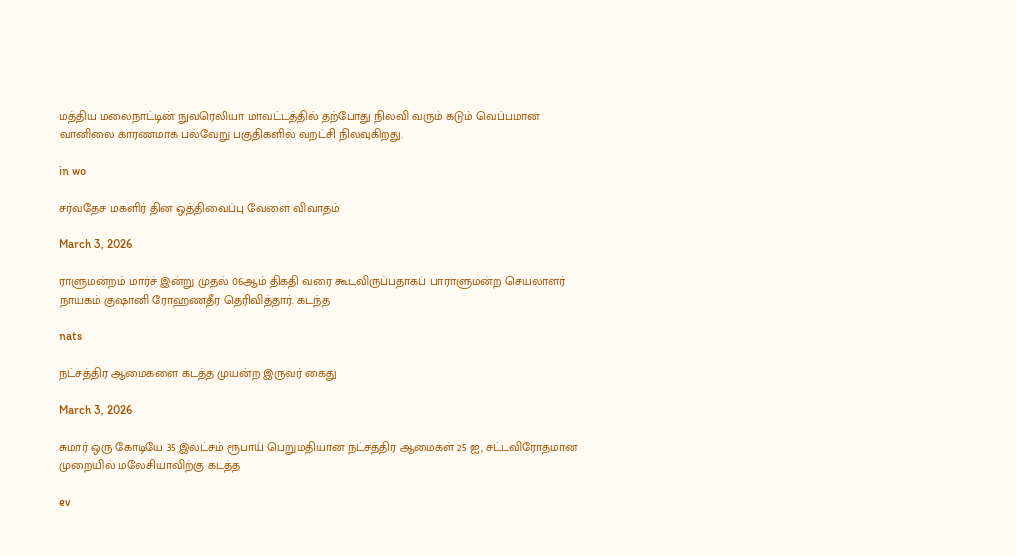மத்திய மலைநாட்டின் நுவரெலியா மாவட்டத்தில் தற்போது நிலவி வரும் கடும் வெப்பமான வானிலை காரணமாக பல்வேறு பகுதிகளில் வறட்சி நிலவுகிறது.

in wo

சர்வதேச மகளிர் தின ஒத்திவைப்பு வேளை விவாதம்

March 3, 2026

ராளுமன்றம் மார்ச் இன்று முதல் 06ஆம் திகதி வரை கூடவிருப்பதாகப் பாராளுமன்ற செயலாளர் நாயகம் குஷானி ரோஹணதீர தெரிவித்தார். கடந்த

nats

நட்சத்திர ஆமைகளை கடத்த முயன்ற இருவர் கைது

March 3, 2026

சுமார் ஒரு கோடியே 35 இலட்சம் ரூபாய் பெறுமதியான நட்சத்திர ஆமைகள் 25 ஐ, சட்டவிரோதமான முறையில் மலேசியாவிற்கு கடத்த

ev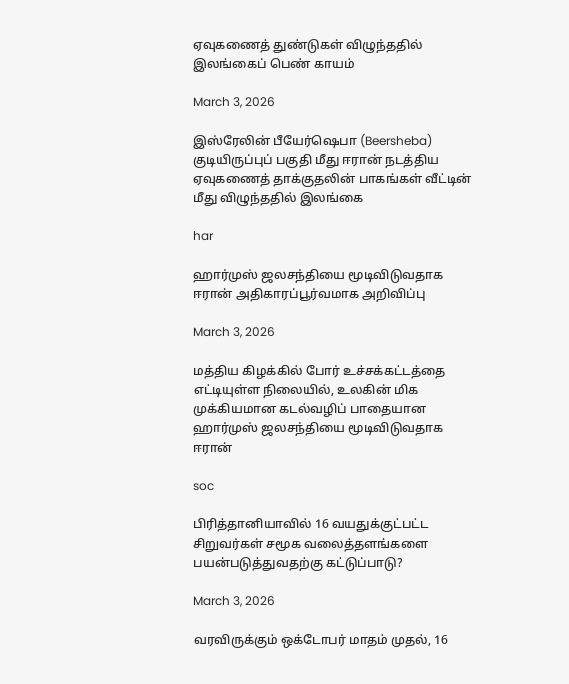ஏவுகணைத் துண்டுகள் விழுந்ததில் இலங்கைப் பெண் காயம்

March 3, 2026

இஸ்ரேலின் பீயேர்ஷெபா (Beersheba) குடியிருப்புப் பகுதி மீது ஈரான் நடத்திய ஏவுகணைத் தாக்குதலின் பாகங்கள் வீட்டின் மீது விழுந்ததில் இலங்கை

har

ஹார்முஸ் ஜலசந்தியை மூடிவிடுவதாக ஈரான் அதிகாரப்பூர்வமாக அறிவிப்பு

March 3, 2026

மத்திய கிழக்கில் போர் உச்சக்கட்டத்தை எட்டியுள்ள நிலையில், உலகின் மிக முக்கியமான கடல்வழிப் பாதையான ஹார்முஸ் ஜலசந்தியை மூடிவிடுவதாக ஈரான்

soc

பிரித்தானியாவில் 16 வயதுக்குட்பட்ட சிறுவர்கள் சமூக வலைத்தளங்களை பயன்படுத்துவதற்கு கட்டுப்பாடு?

March 3, 2026

வரவிருக்கும் ஒக்டோபர் மாதம் முதல், 16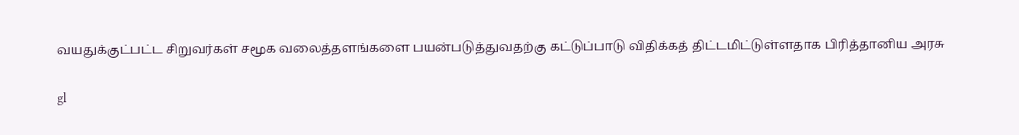வயதுக்குட்பட்ட சிறுவர்கள் சமூக வலைத்தளங்களை பயன்படுத்துவதற்கு கட்டுப்பாடு விதிக்கத் திட்டமிட்டுள்ளதாக பிரித்தானிய அரசு

gl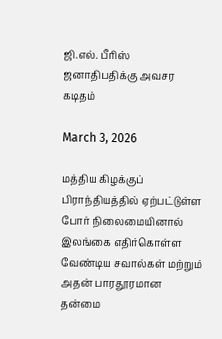ஜி.எல். பீரிஸ் ஜனாதிபதிக்கு அவசர கடிதம்

March 3, 2026

மத்திய கிழக்குப் பிராந்தியத்தில் ஏற்பட்டுள்ள போர் நிலைமையினால் இலங்கை எதிர்கொள்ள வேண்டிய சவால்கள் மற்றும் அதன் பாரதூரமான தன்மை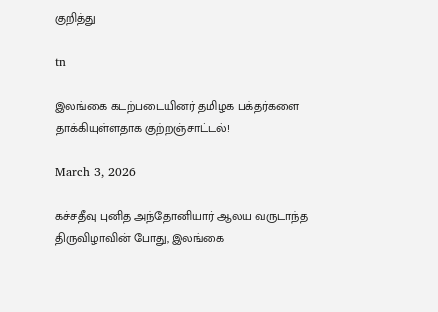குறித்து

tn

இலங்கை கடற்படையினர் தமிழக பக்தர்களை தாக்கியுள்ளதாக குற்றஞ்சாட்டல்!

March 3, 2026

கச்சதீவு புனித அந்தோனியார் ஆலய வருடாந்த திருவிழாவின் போது, இலங்கை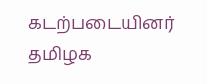கடற்படையினர் தமிழக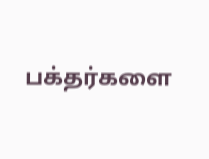பக்தர்களை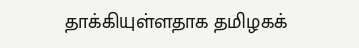தாக்கியுள்ளதாக தமிழகக்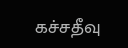கச்சதீவு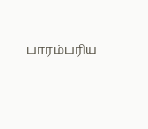பாரம்பரிய